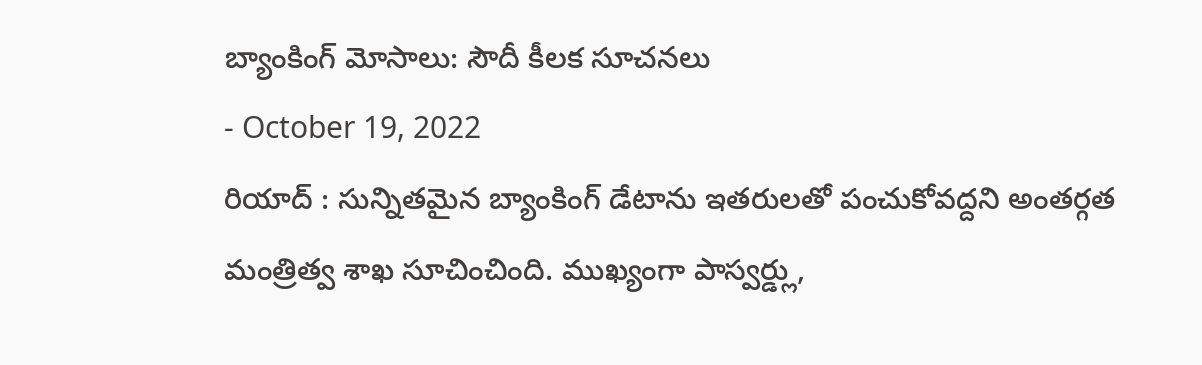బ్యాంకింగ్ మోసాలు: సౌదీ కీలక సూచనలు
- October 19, 2022
రియాద్ : సున్నితమైన బ్యాంకింగ్ డేటాను ఇతరులతో పంచుకోవద్దని అంతర్గత మంత్రిత్వ శాఖ సూచించింది. ముఖ్యంగా పాస్వర్డ్లు,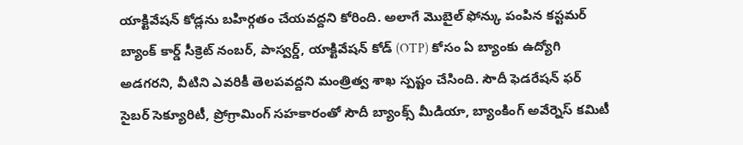యాక్టివేషన్ కోడ్లను బహిర్గతం చేయవద్దని కోరింది. అలాగే మొబైల్ ఫోన్కు పంపిన కస్టమర్ బ్యాంక్ కార్డ్ సీక్రెట్ నంబర్, పాస్వర్డ్, యాక్టివేషన్ కోడ్ (OTP) కోసం ఏ బ్యాంకు ఉద్యోగి అడగరని, వీటిని ఎవరికీ తెలపవద్దని మంత్రిత్వ శాఖ స్పష్టం చేసింది. సౌదీ ఫెడరేషన్ ఫర్ సైబర్ సెక్యూరిటీ, ప్రోగ్రామింగ్ సహకారంతో సౌదీ బ్యాంక్స్ మీడియా, బ్యాంకింగ్ అవేర్నెస్ కమిటీ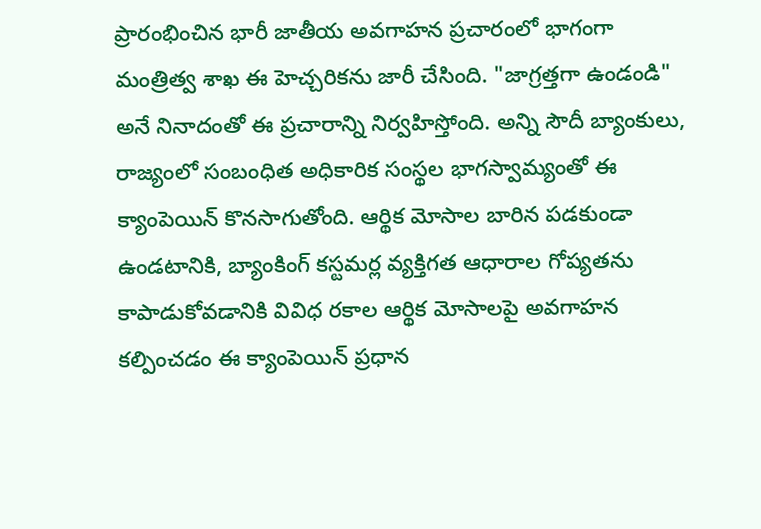ప్రారంభించిన భారీ జాతీయ అవగాహన ప్రచారంలో భాగంగా మంత్రిత్వ శాఖ ఈ హెచ్చరికను జారీ చేసింది. "జాగ్రత్తగా ఉండండి" అనే నినాదంతో ఈ ప్రచారాన్ని నిర్వహిస్తోంది. అన్ని సౌదీ బ్యాంకులు, రాజ్యంలో సంబంధిత అధికారిక సంస్థల భాగస్వామ్యంతో ఈ క్యాంపెయిన్ కొనసాగుతోంది. ఆర్థిక మోసాల బారిన పడకుండా ఉండటానికి, బ్యాంకింగ్ కస్టమర్ల వ్యక్తిగత ఆధారాల గోప్యతను కాపాడుకోవడానికి వివిధ రకాల ఆర్థిక మోసాలపై అవగాహన కల్పించడం ఈ క్యాంపెయిన్ ప్రధాన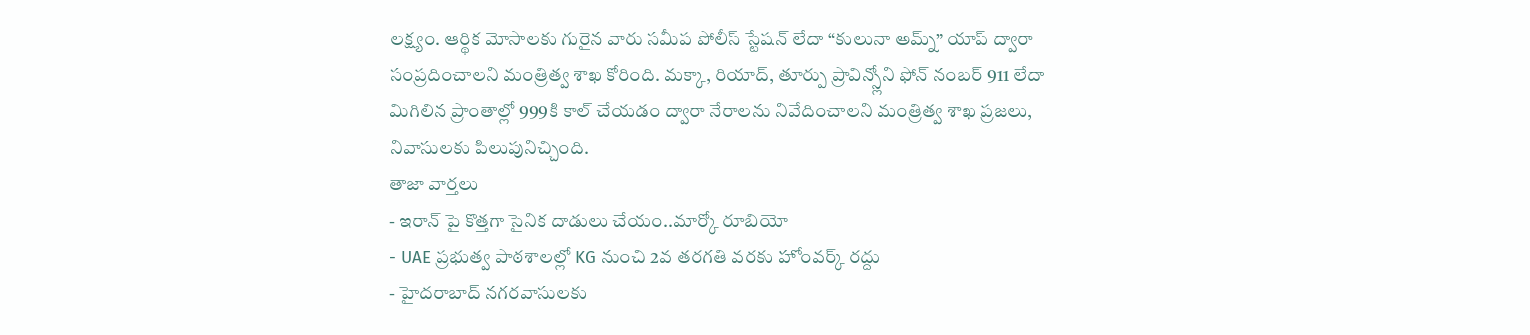లక్ష్యం. ఆర్థిక మోసాలకు గురైన వారు సమీప పోలీస్ స్టేషన్ లేదా “కులునా అమ్న్” యాప్ ద్వారా సంప్రదించాలని మంత్రిత్వ శాఖ కోరింది. మక్కా, రియాద్, తూర్పు ప్రావిన్స్లోని ఫోన్ నంబర్ 911 లేదా మిగిలిన ప్రాంతాల్లో 999కి కాల్ చేయడం ద్వారా నేరాలను నివేదించాలని మంత్రిత్వ శాఖ ప్రజలు, నివాసులకు పిలుపునిచ్చింది.
తాజా వార్తలు
- ఇరాన్ పై కొత్తగా సైనిక దాడులు చేయం..మార్కో రూబియో
- UAE ప్రభుత్వ పాఠశాలల్లో KG నుంచి 2వ తరగతి వరకు హోంవర్క్ రద్దు
- హైదరాబాద్ నగరవాసులకు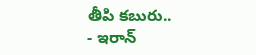తీపి కబురు..
- ఇరాన్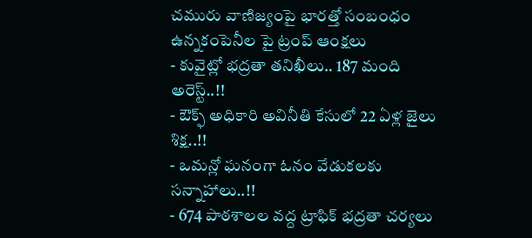చమురు వాణిజ్యంపై భారత్తో సంబంధం ఉన్నకంపెనీల పై ట్రంప్ ఆంక్షలు
- కువైట్లో భద్రతా తనిఖీలు.. 187 మంది అరెస్ట్..!!
- ఔక్ఫ్ అధికారి అవినీతి కేసులో 22 ఏళ్ల జైలు శిక్ష..!!
- ఒమన్లో ఘనంగా ఓనం వేడుకలకు సన్నాహాలు..!!
- 674 పాఠశాలల వద్ద ట్రాఫిక్ భద్రతా చర్యలు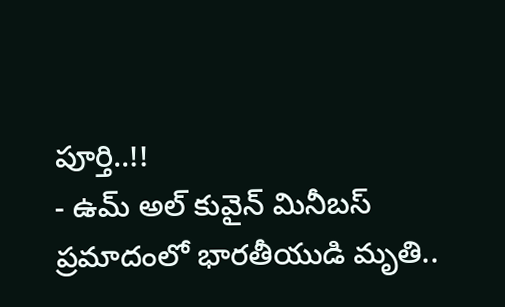పూర్తి..!!
- ఉమ్ అల్ కువైన్ మినీబస్ ప్రమాదంలో భారతీయుడి మృతి..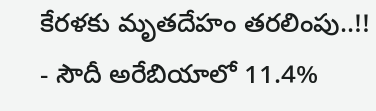కేరళకు మృతదేహం తరలింపు..!!
- సౌదీ అరేబియాలో 11.4%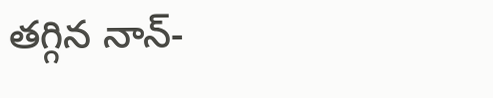తగ్గిన నాన్-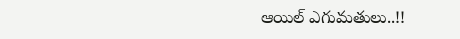ఆయిల్ ఎగుమతులు..!!